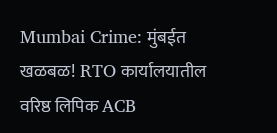Mumbai Crime: मुंबईत खळबळ! RTO कार्यालयातील वरिष्ठ लिपिक ACB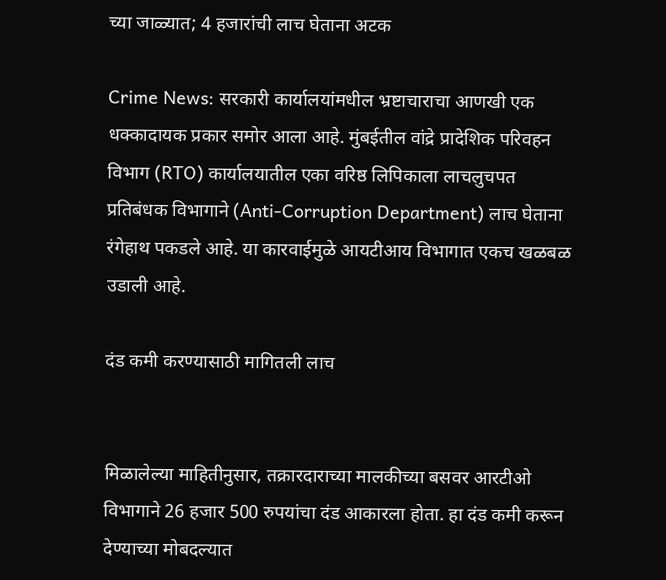च्या जाळ्यात; 4 हजारांची लाच घेताना अटक

Crime News: सरकारी कार्यालयांमधील भ्रष्टाचाराचा आणखी एक धक्कादायक प्रकार समोर आला आहे. मुंबईतील वांद्रे प्रादेशिक परिवहन विभाग (RTO) कार्यालयातील एका वरिष्ठ लिपिकाला लाचलुचपत प्रतिबंधक विभागाने (Anti-Corruption Department) लाच घेताना रंगेहाथ पकडले आहे. या कारवाईमुळे आयटीआय विभागात एकच खळबळ उडाली आहे.

दंड कमी करण्यासाठी मागितली लाच


मिळालेल्या माहितीनुसार, तक्रारदाराच्या मालकीच्या बसवर आरटीओ विभागाने 26 हजार 500 रुपयांचा दंड आकारला होता. हा दंड कमी करून देण्याच्या मोबदल्यात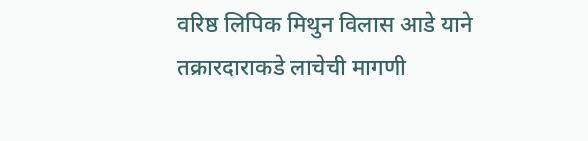वरिष्ठ लिपिक मिथुन विलास आडे याने तक्रारदाराकडे लाचेची मागणी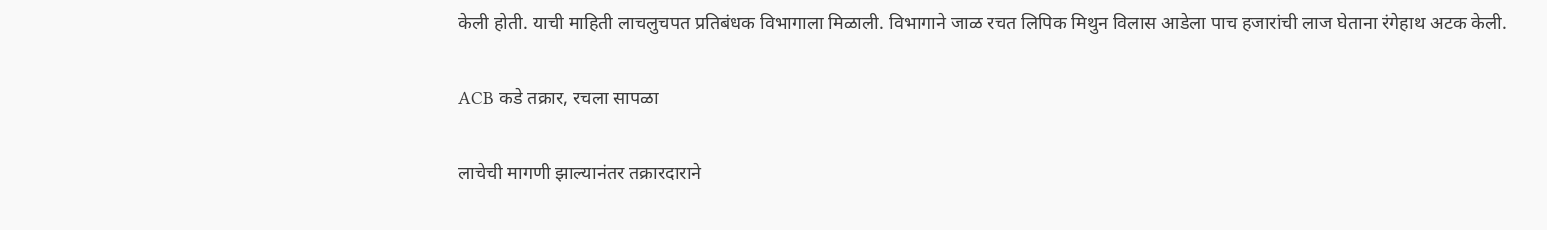केली होती. याची माहिती लाचलुचपत प्रतिबंधक विभागाला मिळाली. विभागाने जाळ रचत लिपिक मिथुन विलास आडेला पाच हजारांची लाज घेताना रंगेहाथ अटक केली.


ACB कडे तक्रार, रचला सापळा


लाचेची मागणी झाल्यानंतर तक्रारदाराने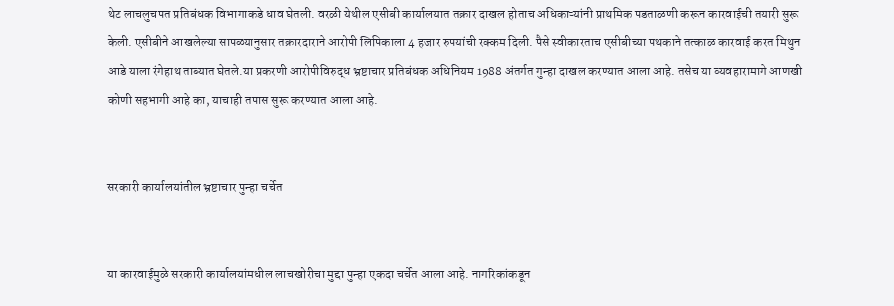थेट लाचलुचपत प्रतिबंधक विभागाकडे धाव घेतली. वरळी येथील एसीबी कार्यालयात तक्रार दाखल होताच अधिकाऱ्यांनी प्राथमिक पडताळणी करून कारवाईची तयारी सुरू केली. एसीबीने आखलेल्या सापळ्यानुसार तक्रारदाराने आरोपी लिपिकाला 4 हजार रुपयांची रक्कम दिली. पैसे स्वीकारताच एसीबीच्या पथकाने तत्काळ कारवाई करत मिथुन आडे याला रंगेहाथ ताब्यात घेतले.या प्रकरणी आरोपीविरुद्ध भ्रष्टाचार प्रतिबंधक अधिनियम 1988 अंतर्गत गुन्हा दाखल करण्यात आला आहे. तसेच या व्यवहारामागे आणखी कोणी सहभागी आहे का, याचाही तपास सुरू करण्यात आला आहे.


सरकारी कार्यालयांतील भ्रष्टाचार पुन्हा चर्चेत


या कारवाईमुळे सरकारी कार्यालयांमधील लाचखोरीचा मुद्दा पुन्हा एकदा चर्चेत आला आहे. नागरिकांकडून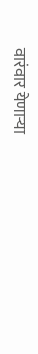वारंवार येणाऱ्या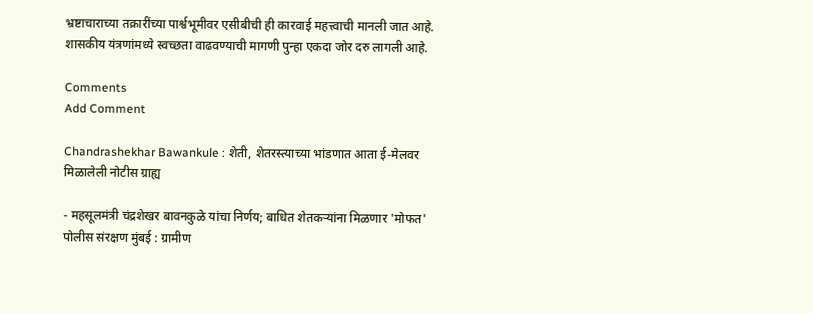भ्रष्टाचाराच्या तक्रारींच्या पार्श्वभूमीवर एसीबीची ही कारवाई महत्त्वाची मानली जात आहे. शासकीय यंत्रणांमध्ये स्वच्छता वाढवण्याची मागणी पुन्हा एकदा जोर दरु लागली आहे.

Comments
Add Comment

Chandrashekhar Bawankule : शेती, शेतरस्त्याच्या भांडणात आता ई-मेलवर मिळालेली नोटीस ग्राह्य

- महसूलमंत्री चंद्रशेखर बावनकुळे यांचा निर्णय; बाधित शेतकऱ्यांना मिळणार 'मोफत' पोलीस संरक्षण मुंबई : ग्रामीण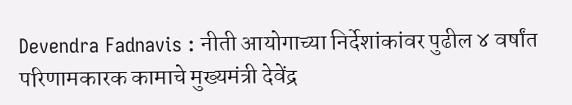Devendra Fadnavis : नीती आयोगाच्या निर्देशांकांवर पुढील ४ वर्षांत परिणामकारक कामाचे मुख्यमंत्री देवेंद्र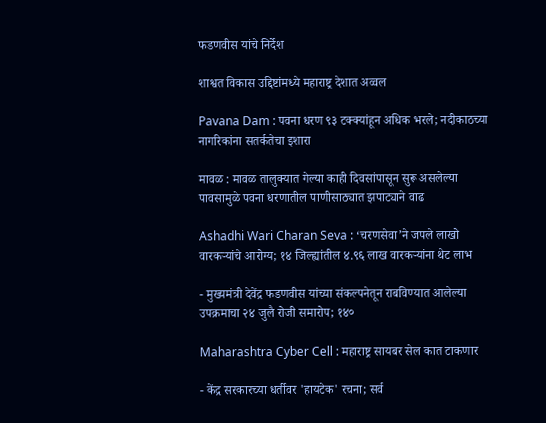फडणवीस यांचे निर्देश

शाश्वत विकास उद्दिष्टांमध्ये महाराष्ट्र देशात अव्वल

Pavana Dam : पवना धरण ९३ टक्क्यांहून अधिक भरले; नदीकाठच्या नागरिकांना सतर्कतेचा इशारा

मावळ : मावळ तालुक्यात गेल्या काही दिवसांपासून सुरू असलेल्या पावसामुळे पवना धरणातील पाणीसाठ्यात झपाट्याने वाढ

Ashadhi Wari Charan Seva : ‘चरणसेवा’ने जपले लाखो वारकऱ्यांचे आरोग्य; १४ जिल्ह्यांतील ४.९६ लाख वारकऱ्यांना थेट लाभ

- मुख्यमंत्री देवेंद्र फडणवीस यांच्या संकल्पनेतून राबविण्यात आलेल्या उपक्रमाचा २४ जुलै रोजी समारोप; १४०

Maharashtra Cyber Cell : महाराष्ट्र सायबर सेल कात टाकणार

- केंद्र सरकारच्या धर्तीवर 'हायटेक' रचना; सर्व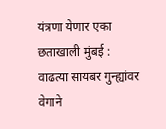यंत्रणा येणार एका छताखाली मुंबई : वाढत्या सायबर गुन्ह्यांवर वेगाने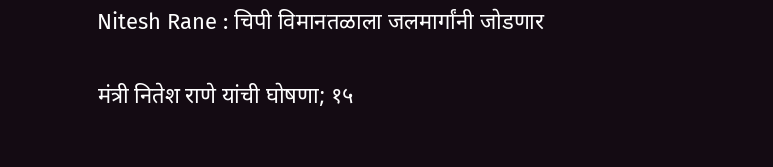Nitesh Rane : चिपी विमानतळाला जलमार्गांनी जोडणार

मंत्री नितेश राणे यांची घोषणा; १५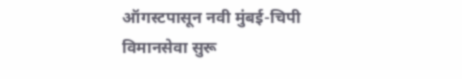ऑगस्टपासून नवी मुंबई-चिपी विमानसेवा सुरू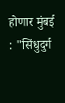होणार मुंबई : "सिंधुदुर्ग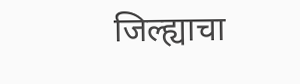जिल्ह्याचा